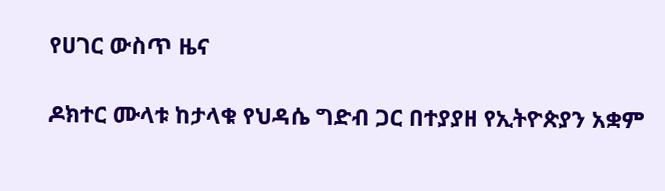የሀገር ውስጥ ዜና

ዶክተር ሙላቱ ከታላቁ የህዳሴ ግድብ ጋር በተያያዘ የኢትዮጵያን አቋም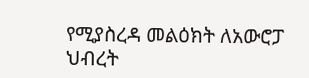የሚያስረዳ መልዕክት ለአውሮፓ ህብረት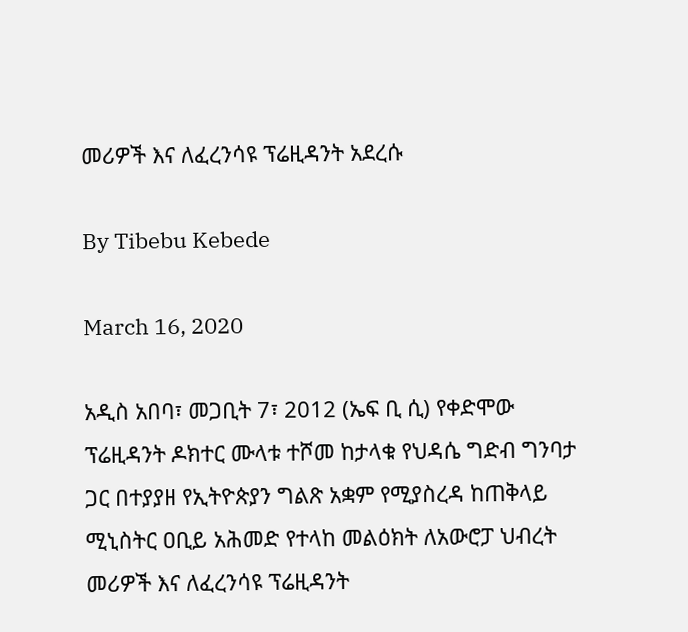መሪዎች እና ለፈረንሳዩ ፕሬዚዳንት አደረሱ

By Tibebu Kebede

March 16, 2020

አዲስ አበባ፣ መጋቢት 7፣ 2012 (ኤፍ ቢ ሲ) የቀድሞው ፕሬዚዳንት ዶክተር ሙላቱ ተሾመ ከታላቁ የህዳሴ ግድብ ግንባታ ጋር በተያያዘ የኢትዮጵያን ግልጽ አቋም የሚያስረዳ ከጠቅላይ ሚኒስትር ዐቢይ አሕመድ የተላከ መልዕክት ለአውሮፓ ህብረት መሪዎች እና ለፈረንሳዩ ፕሬዚዳንት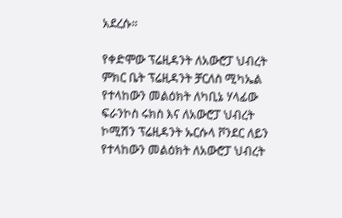አደረሱ።

የቀድሞው ፕሬዚዳንት ለአውሮፓ ህብረት ምክር ቤት ፕሬዚዳንት ቻርለስ ሚካኤል የተላከውን መልዕክት ለካቢኔ ሃላፊው ፍራንኮስ ሩክስ እና ለአውሮፓ ህብረት ኮሚሽን ፕሬዚዳንት ኡርሱላ ቮንደር ለይን የተላከውን መልዕክት ለአውሮፓ ህብረት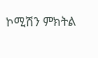ኮሚሽን ምክትል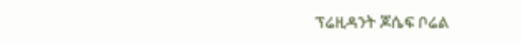ፕሬዚዳንት ጆሴፍ ቦሬል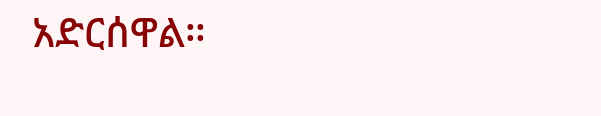አድርሰዋል።